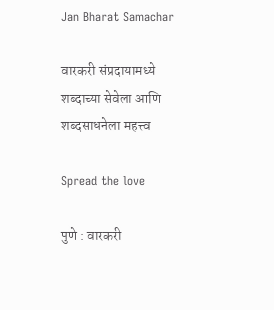Jan Bharat Samachar

वारकरी संप्रदायामध्ये शब्दाच्या सेवेला आणि शब्दसाधनेला महत्त्व

Spread the love

पुणे : वारकरी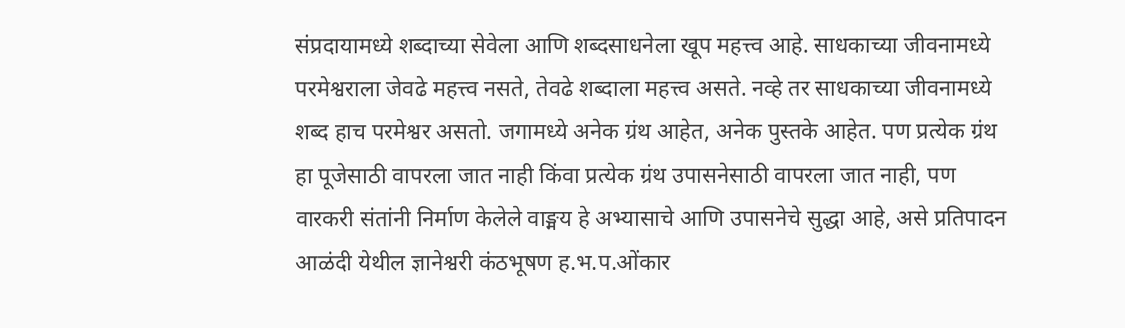संप्रदायामध्ये शब्दाच्या सेवेला आणि शब्दसाधनेला खूप महत्त्व आहे. साधकाच्या जीवनामध्ये परमेश्वराला जेवढे महत्त्व नसते, तेवढे शब्दाला महत्त्व असते. नव्हे तर साधकाच्या जीवनामध्ये शब्द हाच परमेश्वर असतो. जगामध्ये अनेक ग्रंथ आहेत, अनेक पुस्तके आहेत. पण प्रत्येक ग्रंथ हा पूजेसाठी वापरला जात नाही किंवा प्रत्येक ग्रंथ उपासनेसाठी वापरला जात नाही, पण वारकरी संतांनी निर्माण केलेले वाङ्मय हे अभ्यासाचे आणि उपासनेचे सुद्धा आहे, असे प्रतिपादन आळंदी येथील ज्ञानेश्वरी कंठभूषण ह.भ.प.ओंकार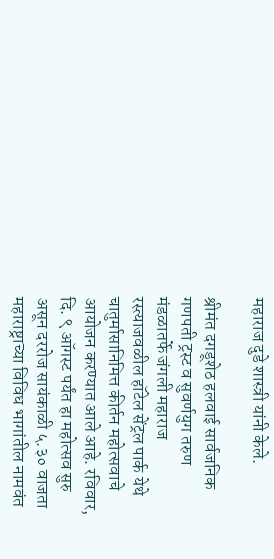महाराज दुडे शास्त्री यांनी केले.

श्रीमंत दगडूशेठ हलवाई सार्वजनिक गणपती ट्रस्ट व सुवर्णयुग तरुण मंडळातर्फे जंगली महाराज रस्त्याजवळील हॉटेल सेंट्रल पार्क येथे चातुर्मासानिमित्त कीर्तन महोत्सवाचे आयोजन करण्यात आले आहे. रविवार, दि. ९ ऑगस्ट पर्यंत हा महोत्सव सुरु असून दररोज सायंकाळी ५.३० वाजता महाराष्ट्राच्या विविध भागांतील नामवंत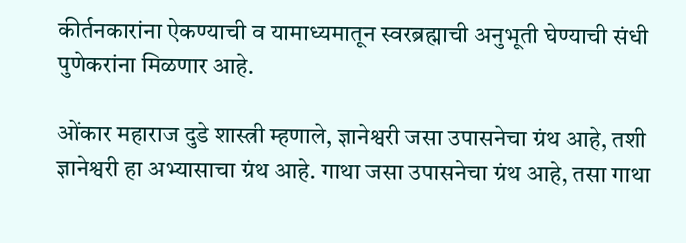कीर्तनकारांना ऐकण्याची व यामाध्यमातून स्वरब्रह्माची अनुभूती घेण्याची संधी पुणेकरांना मिळणार आहे.

ओंकार महाराज दुडे शास्त्री म्हणाले, ज्ञानेश्वरी जसा उपासनेचा ग्रंथ आहे, तशी ज्ञानेश्वरी हा अभ्यासाचा ग्रंथ आहे. गाथा जसा उपासनेचा ग्रंथ आहे, तसा गाथा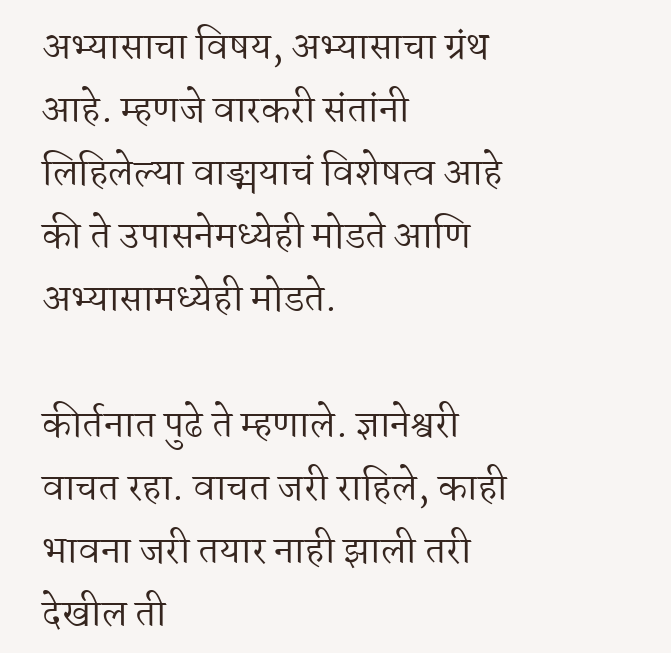अभ्यासाचा विषय, अभ्यासाचा ग्रंथ आहे. म्हणजे वारकरी संतांनी लिहिलेल्या वाङ्मयाचं विशेषत्व आहे की ते उपासनेमध्येही मोडते आणि अभ्यासामध्येही मोडते.

कीर्तनात पुढे ते म्हणाले. ज्ञानेश्वरी वाचत रहा. वाचत जरी राहिले, काही भावना जरी तयार नाही झाली तरी देखील ती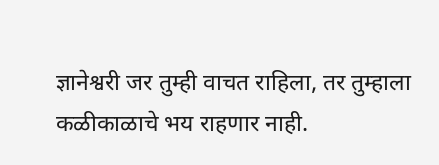ज्ञानेश्वरी जर तुम्ही वाचत राहिला, तर तुम्हाला कळीकाळाचे भय राहणार नाही.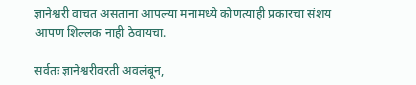ज्ञानेश्वरी वाचत असताना आपल्या मनामध्ये कोणत्याही प्रकारचा संशय आपण शिल्लक नाही ठेवायचा.

सर्वतः ज्ञानेश्वरीवरती अवलंबून,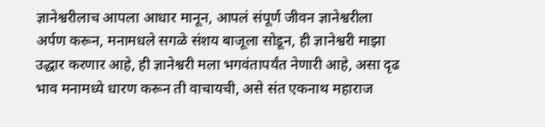ज्ञानेश्वरीलाच आपला आधार मानून, आपलं संपूर्ण जीवन ज्ञानेश्वरीला अर्पण करून, मनामधले सगळे संशय बाजूला सोडून, ही ज्ञानेश्वरी माझा उद्धार करणार आहे, ही ज्ञानेश्वरी मला भगवंतापर्यंत नेणारी आहे, असा दृढ भाव मनामध्ये धारण करून ती वाचायची, असे संत एकनाथ महाराज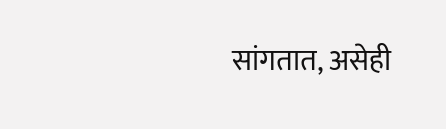सांगतात, असेही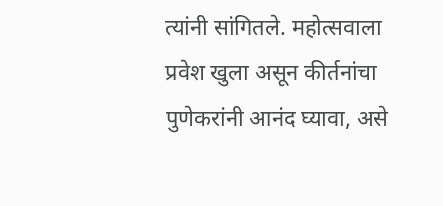त्यांनी सांगितले. महोत्सवाला प्रवेश खुला असून कीर्तनांचा पुणेकरांनी आनंद घ्यावा, असे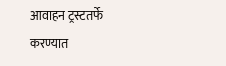आवाहन ट्रस्टतर्फे करण्यात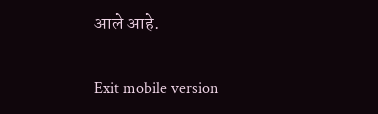आले आहे.

Exit mobile version